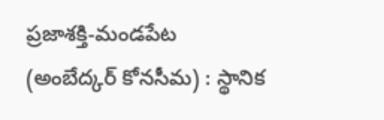ప్రజాశక్తి-మండపేట (అంబేద్కర్ కోనసీమ) : స్థానిక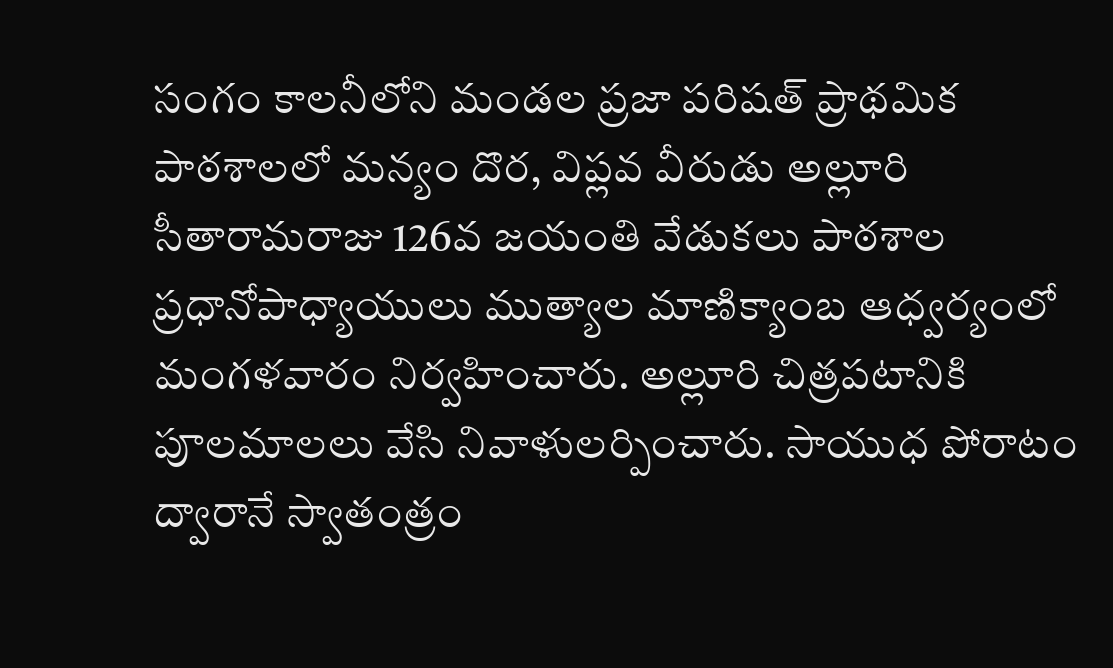సంగం కాలనీలోని మండల ప్రజా పరిషత్ ప్రాథమిక పాఠశాలలో మన్యం దొర, విప్లవ వీరుడు అల్లూరి సీతారామరాజు 126వ జయంతి వేడుకలు పాఠశాల ప్రధానోపాధ్యాయులు ముత్యాల మాణిక్యాంబ ఆధ్వర్యంలో మంగళవారం నిర్వహించారు. అల్లూరి చిత్రపటానికి పూలమాలలు వేసి నివాళులర్పించారు. సాయుధ పోరాటం ద్వారానే స్వాతంత్రం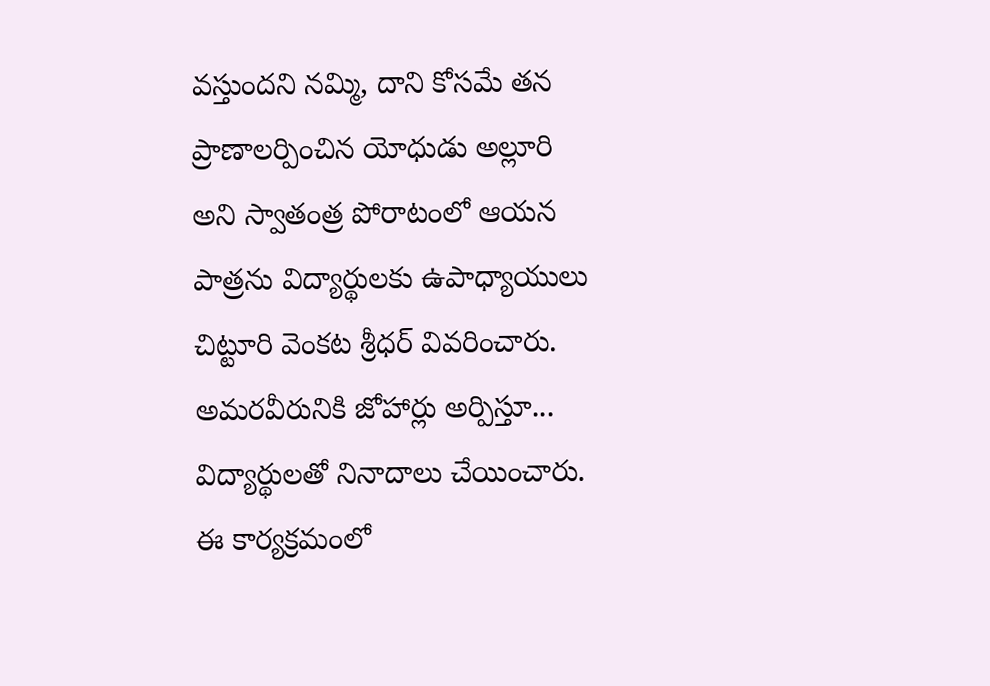వస్తుందని నమ్మి, దాని కోసమే తన ప్రాణాలర్పించిన యోధుడు అల్లూరి అని స్వాతంత్ర పోరాటంలో ఆయన పాత్రను విద్యార్థులకు ఉపాధ్యాయులు చిట్టూరి వెంకట శ్రీధర్ వివరించారు. అమరవీరునికి జోహార్లు అర్పిస్తూ... విద్యార్థులతో నినాదాలు చేయించారు. ఈ కార్యక్రమంలో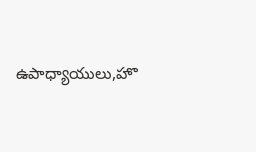ఉపాధ్యాయులు,హొ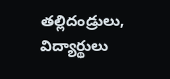తల్లిదండ్రులు, విద్యార్థులు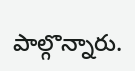పాల్గొన్నారు.